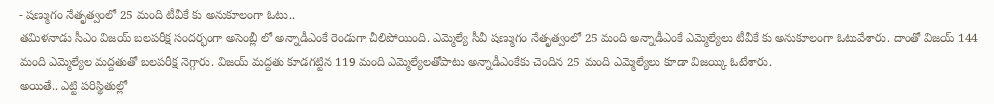- షణ్ముగం నేతృత్వంలో 25 మంది టీవీకే కు అనుకూలంగా ఓటు..
తమిళనాడు సీఎం విజయ్ బలపరీక్ష సందర్భంగా అసెంబ్లీ లో అన్నాడీఎంకే రెండుగా చీలిపోయింది. ఎమ్మెల్యే సీవీ షణ్ముగం నేతృత్వంలో 25 మంది అన్నాడీఎంకే ఎమ్మెల్యేలు టీవీకే కు అనుకూలంగా ఓటువేశారు. దాంతో విజయ్ 144 మంది ఎమ్మెల్యేల మద్దతుతో బలపరీక్ష నెగ్గారు. విజయ్ మద్దతు కూడగట్టిన 119 మంది ఎమ్మెల్యేలతోపాటు అన్నాడీఎంకేకు చెందిన 25 మంది ఎమ్మెల్యేలు కూడా విజయ్కి ఓటేశారు.
అయితే.. ఎట్టి పరిస్థితుల్లో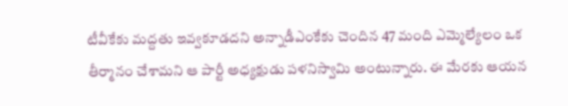టీవీకేకు మద్దతు ఇవ్వకూడదని అన్నాడీఎంకేకు చెందిన 47 మంది ఎమ్మెల్యేలం ఒక తీర్మానం చేశామని ఆ పార్టీ అధ్యక్షుడు పళనిస్వామి అంటున్నారు. ఈ మేరకు ఆయన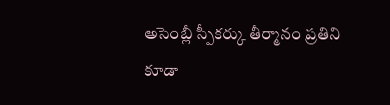అసెంబ్లీ స్పీకర్కు తీర్మానం ప్రతిని కూడా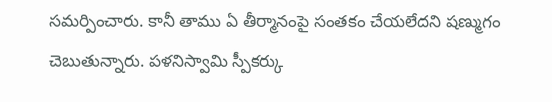సమర్పించారు. కానీ తాము ఏ తీర్మానంపై సంతకం చేయలేదని షణ్ముగం చెబుతున్నారు. పళనిస్వామి స్పీకర్కు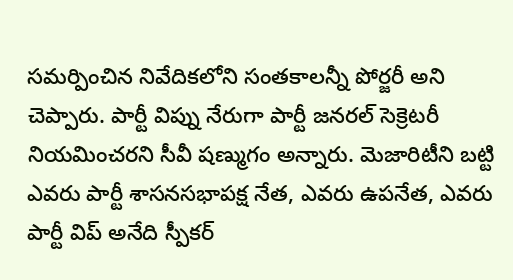సమర్పించిన నివేదికలోని సంతకాలన్నీ పోర్జరీ అని చెప్పారు. పార్టీ విప్ను నేరుగా పార్టీ జనరల్ సెక్రెటరీ నియమించరని సీవీ షణ్ముగం అన్నారు. మెజారిటీని బట్టి ఎవరు పార్టీ శాసనసభాపక్ష నేత, ఎవరు ఉపనేత, ఎవరు పార్టీ విప్ అనేది స్పీకర్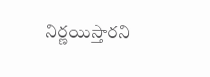నిర్ణయిస్తారని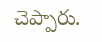చెప్పారు.